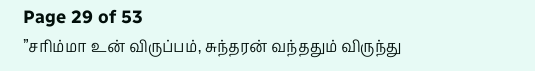Page 29 of 53
”சரிம்மா உன் விருப்பம், சுந்தரன் வந்ததும் விருந்து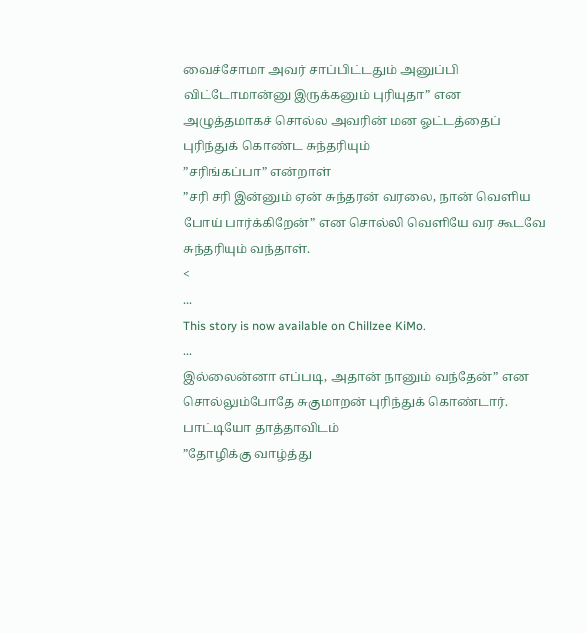வைச்சோமா அவர் சாப்பிட்டதும் அனுப்பி விட்டோமான்னு இருக்கனும் புரியுதா” என அழுத்தமாகச் சொல்ல அவரின் மன ஓட்டத்தைப் புரிந்துக் கொண்ட சுந்தரியும்
”சரிங்கப்பா” என்றாள்
”சரி சரி இன்னும் ஏன் சுந்தரன் வரலை, நான் வெளிய போய் பார்க்கிறேன்” என சொல்லி வெளியே வர கூடவே சுந்தரியும் வந்தாள்.
<
...
This story is now available on Chillzee KiMo.
...
இல்லைன்னா எப்படி, அதான் நானும் வந்தேன்” என சொல்லும்போதே சுகுமாறன் புரிந்துக் கொண்டார். பாட்டியோ தாத்தாவிடம்
”தோழிக்கு வாழ்த்து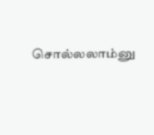சொல்லலாம்னு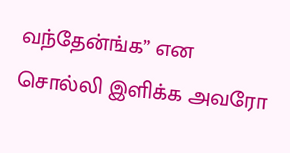வந்தேன்ங்க” என சொல்லி இளிக்க அவரோ